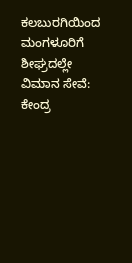ಕಲಬುರಗಿಯಿಂದ ಮಂಗಳೂರಿಗೆ ಶೀಘ್ರದಲ್ಲೇ ವಿಮಾನ ಸೇವೆ: ಕೇಂದ್ರ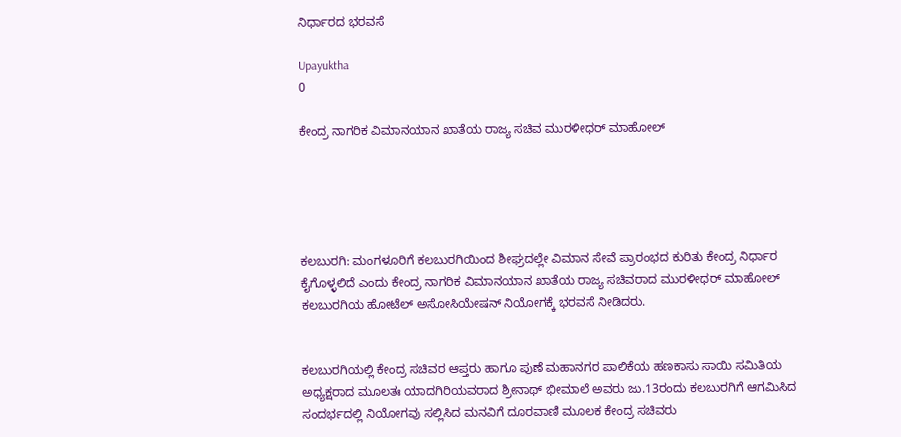ನಿರ್ಧಾರದ ಭರವಸೆ

Upayuktha
0

ಕೇಂದ್ರ ನಾಗರಿಕ ವಿಮಾನಯಾನ ಖಾತೆಯ ರಾಜ್ಯ ಸಚಿವ ಮುರಳೀಧರ್ ಮಾಹೋಲ್





ಕಲಬುರಗಿ: ಮಂಗಳೂರಿಗೆ ಕಲಬುರಗಿಯಿಂದ ಶೀಘ್ರದಲ್ಲೇ ವಿಮಾನ ಸೇವೆ ಪ್ರಾರಂಭದ ಕುರಿತು ಕೇಂದ್ರ ನಿರ್ಧಾರ ಕೈಗೊಳ್ಳಲಿದೆ ಎಂದು ಕೇಂದ್ರ ನಾಗರಿಕ ವಿಮಾನಯಾನ ಖಾತೆಯ ರಾಜ್ಯ ಸಚಿವರಾದ ಮುರಳೀಧರ್ ಮಾಹೋಲ್ ಕಲಬುರಗಿಯ ಹೋಟೆಲ್ ಅಸೋಸಿಯೇಷನ್ ನಿಯೋಗಕ್ಕೆ ಭರವಸೆ ನೀಡಿದರು.


ಕಲಬುರಗಿಯಲ್ಲಿ ಕೇಂದ್ರ ಸಚಿವರ ಆಪ್ತರು ಹಾಗೂ ಪುಣೆ ಮಹಾನಗರ ಪಾಲಿಕೆಯ ಹಣಕಾಸು ಸಾಯಿ ಸಮಿತಿಯ ಅಧ್ಯಕ್ಷರಾದ ಮೂಲತಃ ಯಾದಗಿರಿಯವರಾದ ಶ್ರೀನಾಥ್ ಭೀಮಾಲೆ ಅವರು ಜು.13ರಂದು ಕಲಬುರಗಿಗೆ ಆಗಮಿಸಿದ ಸಂದರ್ಭದಲ್ಲಿ ನಿಯೋಗವು ಸಲ್ಲಿಸಿದ ಮನವಿಗೆ ದೂರವಾಣಿ ಮೂಲಕ ಕೇಂದ್ರ ಸಚಿವರು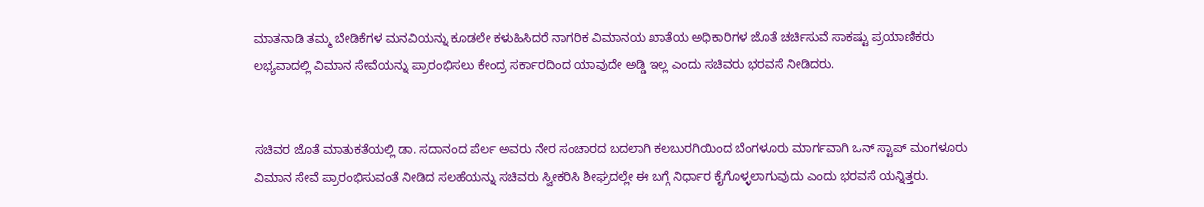ಮಾತನಾಡಿ ತಮ್ಮ ಬೇಡಿಕೆಗಳ ಮನವಿಯನ್ನು ಕೂಡಲೇ ಕಳುಹಿಸಿದರೆ ನಾಗರಿಕ ವಿಮಾನಯ ಖಾತೆಯ ಅಧಿಕಾರಿಗಳ ಜೊತೆ ಚರ್ಚಿಸುವೆ ಸಾಕಷ್ಟು ಪ್ರಯಾಣಿಕರು ಲಭ್ಯವಾದಲ್ಲಿ ವಿಮಾನ ಸೇವೆಯನ್ನು ಪ್ರಾರಂಭಿಸಲು ಕೇಂದ್ರ ಸರ್ಕಾರದಿಂದ ಯಾವುದೇ ಅಡ್ಡಿ ಇಲ್ಲ ಎಂದು ಸಚಿವರು ಭರವಸೆ ನೀಡಿದರು.


ಸಚಿವರ ಜೊತೆ ಮಾತುಕತೆಯಲ್ಲಿ ಡಾ. ಸದಾನಂದ ಪೆರ್ಲ ಅವರು ನೇರ ಸಂಚಾರದ ಬದಲಾಗಿ ಕಲಬುರಗಿಯಿಂದ ಬೆಂಗಳೂರು ಮಾರ್ಗವಾಗಿ ಒನ್ ಸ್ಟಾಪ್ ಮಂಗಳೂರು ವಿಮಾನ ಸೇವೆ ಪ್ರಾರಂಭಿಸುವಂತೆ ನೀಡಿದ ಸಲಹೆಯನ್ನು ಸಚಿವರು ಸ್ವೀಕರಿಸಿ ಶೀಘ್ರದಲ್ಲೇ ಈ ಬಗ್ಗೆ ನಿರ್ಧಾರ ಕೈಗೊಳ್ಳಲಾಗುವುದು ಎಂದು ಭರವಸೆ ಯನ್ನಿತ್ತರು.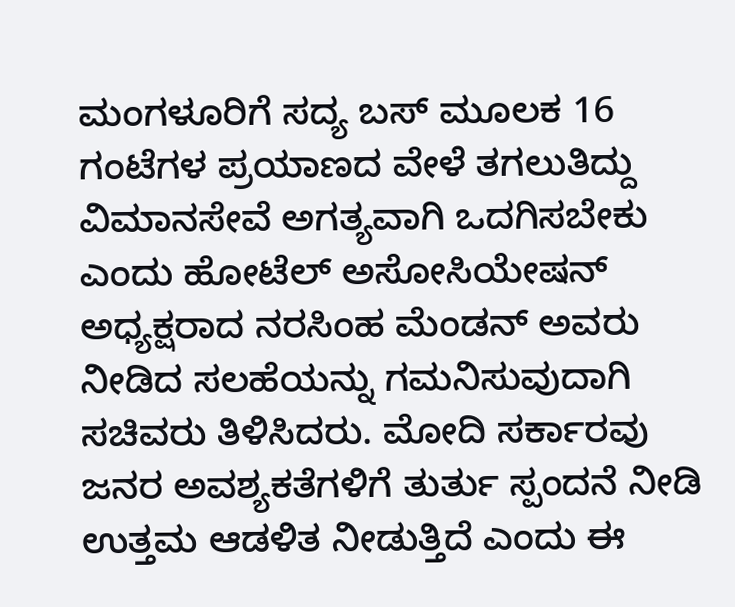ಮಂಗಳೂರಿಗೆ ಸದ್ಯ ಬಸ್ ಮೂಲಕ 16 ಗಂಟೆಗಳ ಪ್ರಯಾಣದ ವೇಳೆ ತಗಲುತಿದ್ದು ವಿಮಾನಸೇವೆ ಅಗತ್ಯವಾಗಿ ಒದಗಿಸಬೇಕು ಎಂದು ಹೋಟೆಲ್ ಅಸೋಸಿಯೇಷನ್ ಅಧ್ಯಕ್ಷರಾದ ನರಸಿಂಹ ಮೆಂಡನ್ ಅವರು ನೀಡಿದ ಸಲಹೆಯನ್ನು ಗಮನಿಸುವುದಾಗಿ ಸಚಿವರು ತಿಳಿಸಿದರು. ಮೋದಿ ಸರ್ಕಾರವು ಜನರ ಅವಶ್ಯಕತೆಗಳಿಗೆ ತುರ್ತು ಸ್ಪಂದನೆ ನೀಡಿ ಉತ್ತಮ ಆಡಳಿತ ನೀಡುತ್ತಿದೆ ಎಂದು ಈ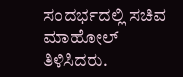ಸಂದರ್ಭದಲ್ಲಿ ಸಚಿವ ಮಾಹೋಲ್ ತಿಳಿಸಿದರು.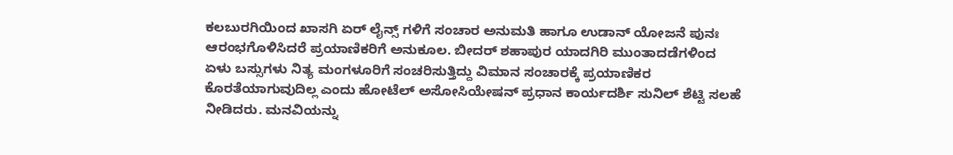ಕಲಬುರಗಿಯಿಂದ ಖಾಸಗಿ ಏರ್ ಲೈನ್ಸ್ ಗಳಿಗೆ ಸಂಚಾರ ಅನುಮತಿ ಹಾಗೂ ಉಡಾನ್ ಯೋಜನೆ ಪುನಃ ಆರಂಭಗೊಳಿಸಿದರೆ ಪ್ರಯಾಣಿಕರಿಗೆ ಅನುಕೂಲ. ಬೀದರ್ ಶಹಾಪುರ ಯಾದಗಿರಿ ಮುಂತಾದಡೆಗಳಿಂದ ಏಳು ಬಸ್ಸುಗಳು ನಿತ್ಯ ಮಂಗಳೂರಿಗೆ ಸಂಚರಿಸುತ್ತಿದ್ದು ವಿಮಾನ ಸಂಚಾರಕ್ಕೆ ಪ್ರಯಾಣಿಕರ ಕೊರತೆಯಾಗುವುದಿಲ್ಲ ಎಂದು ಹೋಟೆಲ್ ಅಸೋಸಿಯೇಷನ್ ಪ್ರಧಾನ ಕಾರ್ಯದರ್ಶಿ ಸುನಿಲ್ ಶೆಟ್ಟಿ ಸಲಹೆ ನೀಡಿದರು. ಮನವಿಯನ್ನು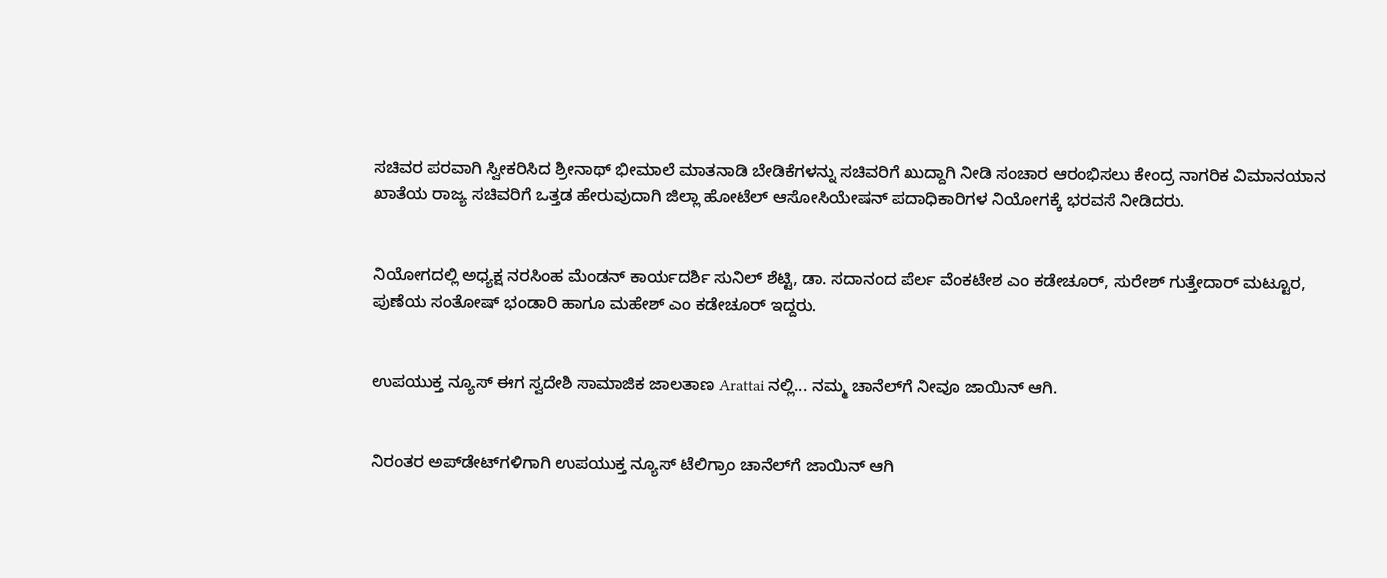ಸಚಿವರ ಪರವಾಗಿ ಸ್ವೀಕರಿಸಿದ ಶ್ರೀನಾಥ್ ಭೀಮಾಲೆ ಮಾತನಾಡಿ ಬೇಡಿಕೆಗಳನ್ನು ಸಚಿವರಿಗೆ ಖುದ್ದಾಗಿ ನೀಡಿ ಸಂಚಾರ ಆರಂಭಿಸಲು ಕೇಂದ್ರ ನಾಗರಿಕ ವಿಮಾನಯಾನ ಖಾತೆಯ ರಾಜ್ಯ ಸಚಿವರಿಗೆ ಒತ್ತಡ ಹೇರುವುದಾಗಿ ಜಿಲ್ಲಾ ಹೋಟೆಲ್ ಆಸೋಸಿಯೇಷನ್ ಪದಾಧಿಕಾರಿಗಳ ನಿಯೋಗಕ್ಕೆ ಭರವಸೆ ನೀಡಿದರು.


ನಿಯೋಗದಲ್ಲಿ ಅಧ್ಯಕ್ಷ ನರಸಿಂಹ ಮೆಂಡನ್ ಕಾರ್ಯದರ್ಶಿ ಸುನಿಲ್ ಶೆಟ್ಟಿ, ಡಾ. ಸದಾನಂದ ಪೆರ್ಲ ವೆಂಕಟೇಶ ಎಂ ಕಡೇಚೂರ್, ಸುರೇಶ್ ಗುತ್ತೇದಾರ್ ಮಟ್ಟೂರ, ಪುಣೆಯ ಸಂತೋಷ್ ಭಂಡಾರಿ ಹಾಗೂ ಮಹೇಶ್ ಎಂ ಕಡೇಚೂರ್ ಇದ್ದರು.


ಉಪಯುಕ್ತ ನ್ಯೂಸ್ ಈಗ ಸ್ವದೇಶಿ ಸಾಮಾಜಿಕ ಜಾಲತಾಣ Arattai ನಲ್ಲಿ... ನಮ್ಮ ಚಾನೆಲ್‌ಗೆ ನೀವೂ ಜಾಯಿನ್ ಆಗಿ.


ನಿರಂತರ ಅಪ್‌ಡೇಟ್‌ಗಳಿಗಾಗಿ ಉಪಯುಕ್ತ ನ್ಯೂಸ್‌ ಟೆಲಿಗ್ರಾಂ ಚಾನೆಲ್‌ಗೆ ಜಾಯಿನ್‌ ಆಗಿ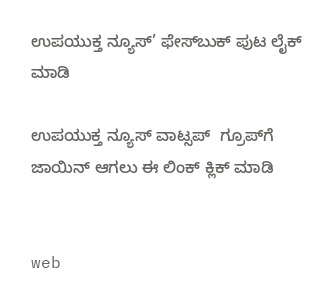ಉಪಯುಕ್ತ ನ್ಯೂಸ್‌’ ಫೇಸ್‌ಬುಕ್ ಪುಟ ಲೈಕ್ ಮಾಡಿ

ಉಪಯುಕ್ತ ನ್ಯೂಸ್‌ ವಾಟ್ಸಪ್‌  ಗ್ರೂಪ್‌ಗೆ ಜಾಯಿನ್ ಆಗಲು ಈ ಲಿಂಕ್ ಕ್ಲಿಕ್ ಮಾಡಿ


web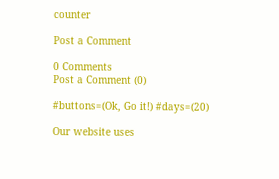counter

Post a Comment

0 Comments
Post a Comment (0)

#buttons=(Ok, Go it!) #days=(20)

Our website uses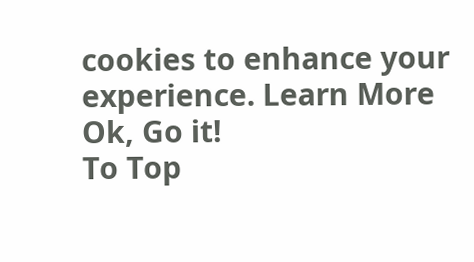cookies to enhance your experience. Learn More
Ok, Go it!
To Top